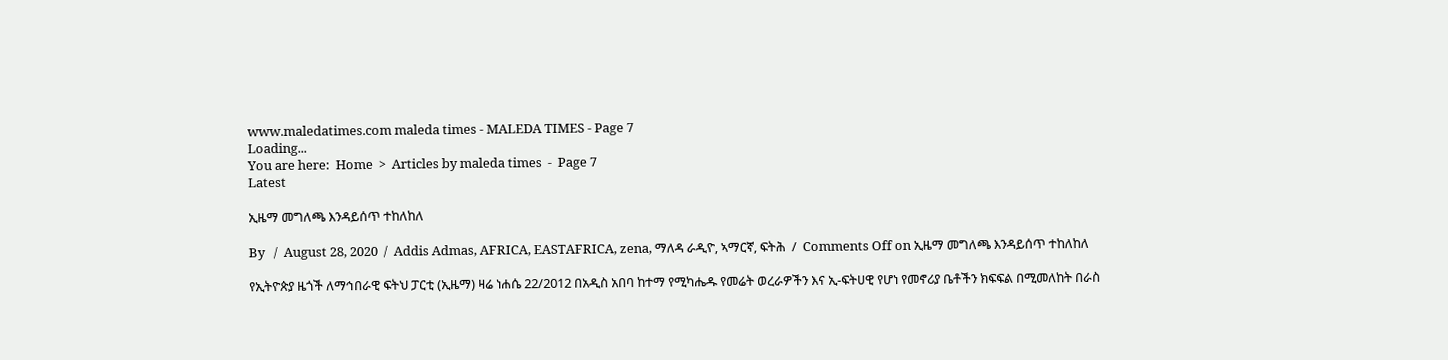www.maledatimes.com maleda times - MALEDA TIMES - Page 7
Loading...
You are here:  Home  >  Articles by maleda times  -  Page 7
Latest

ኢዜማ መግለጫ እንዳይሰጥ ተከለከለ

By   /  August 28, 2020  /  Addis Admas, AFRICA, EASTAFRICA, zena, ማለዳ ራዲዮ, ኣማርኛ, ፍትሕ  /  Comments Off on ኢዜማ መግለጫ እንዳይሰጥ ተከለከለ

የኢትዮጵያ ዜጎች ለማኅበራዊ ፍትህ ፓርቲ (ኢዜማ) ዛሬ ነሐሴ 22/2012 በአዲስ አበባ ከተማ የሚካሔዱ የመሬት ወረራዎችን እና ኢ-ፍትሀዊ የሆነ የመኖሪያ ቤቶችን ክፍፍል በሚመለከት በራስ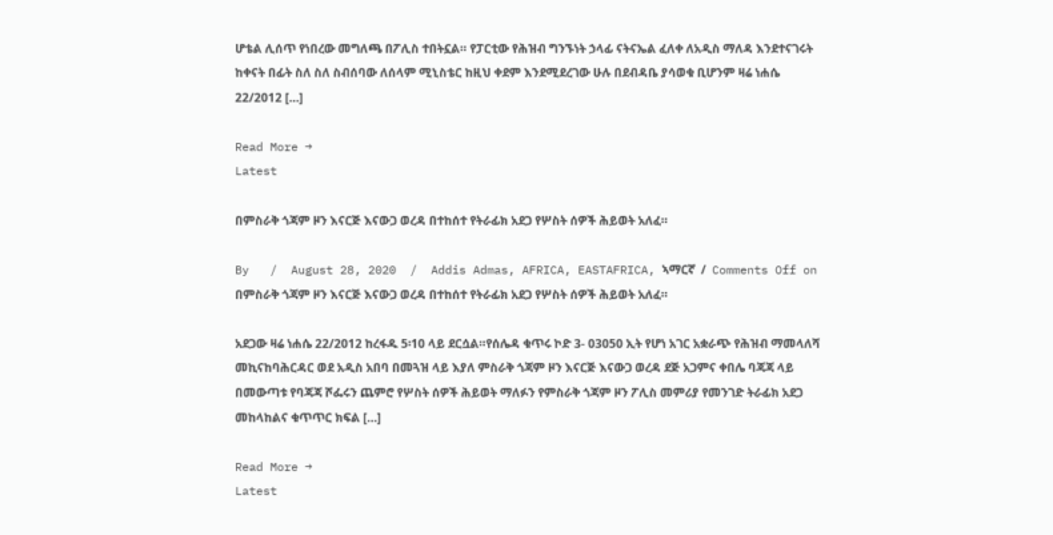ሆቴል ሊሰጥ የነበረው መግለጫ በፖሊስ ተበትኗል። የፓርቲው የሕዝብ ግንኙነት ኃላፊ ናትናኤል ፈለቀ ለአዲስ ማለዳ እንደተናገሩት ከቀናት በፊት ስለ ስለ ስብሰባው ለሰላም ሚኒስቴር ከዚህ ቀደም እንደሚደረገው ሁሉ በደብዳቤ ያሳወቁ ቢሆንም ዛሬ ነሐሴ 22/2012 […]

Read More →
Latest

በምስራቅ ጎጃም ዞን እናርጅ እናውጋ ወረዳ በተከሰተ የትራፊክ አደጋ የሦስት ሰዎች ሕይወት አለፈ።

By   /  August 28, 2020  /  Addis Admas, AFRICA, EASTAFRICA, ኣማርኛ  /  Comments Off on በምስራቅ ጎጃም ዞን እናርጅ እናውጋ ወረዳ በተከሰተ የትራፊክ አደጋ የሦስት ሰዎች ሕይወት አለፈ።

አደጋው ዛሬ ነሐሴ 22/2012 ከረፋዱ 5፡10 ላይ ደርሷል።የሰሌዳ ቁጥሩ ኮድ 3- 03050 ኢት የሆነ አገር አቋራጭ የሕዝብ ማመላለሻ መኪናከባሕርዳር ወደ አዲስ አበባ በመጓዝ ላይ እያለ ምስራቅ ጎጃም ዞን እናርጅ እናውጋ ወረዳ ደጅ አጋምና ቀበሌ ባጃጃ ላይ በመውጣቱ የባጃጃ ሾፌሩን ጨምሮ የሦስት ሰዎች ሕይወት ማለፉን የምስራቅ ጎጃም ዞን ፖሊስ መምሪያ የመንገድ ትራፊክ አደጋ መከላከልና ቁጥጥር ክፍል […]

Read More →
Latest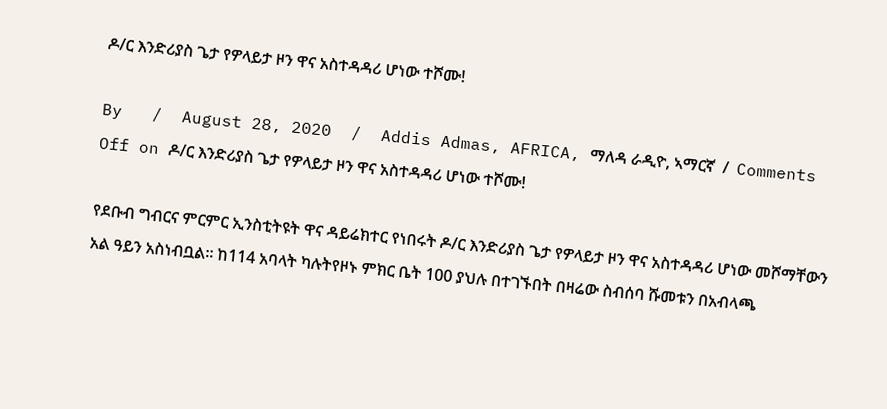ዶ/ር እንድሪያስ ጌታ የዎላይታ ዞን ዋና አስተዳዳሪ ሆነው ተሾሙ!

By   /  August 28, 2020  /  Addis Admas, AFRICA, ማለዳ ራዲዮ, ኣማርኛ  /  Comments Off on ዶ/ር እንድሪያስ ጌታ የዎላይታ ዞን ዋና አስተዳዳሪ ሆነው ተሾሙ!

የደቡብ ግብርና ምርምር ኢንስቲትዩት ዋና ዳይሬክተር የነበሩት ዶ/ር እንድሪያስ ጌታ የዎላይታ ዞን ዋና አስተዳዳሪ ሆነው መሾማቸውን አል ዓይን አስነብቧል። ከ114 አባላት ካሉትየዞኑ ምክር ቤት 100 ያህሉ በተገኙበት በዛሬው ስብሰባ ሹመቱን በአብላጫ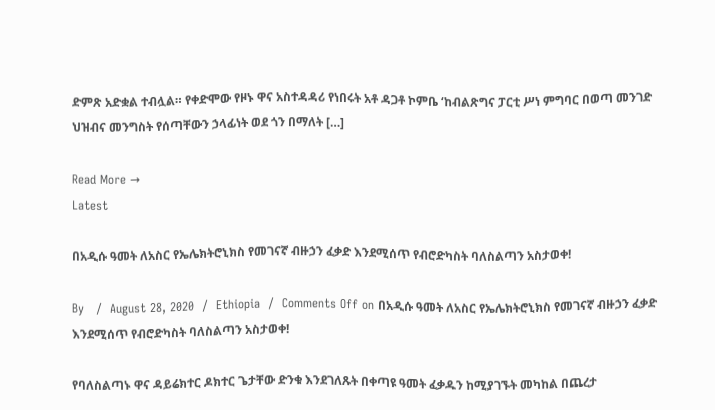ድምጽ አድቋል ተብሏል። የቀድሞው የዞኑ ዋና አስተዳዳሪ የነበሩት አቶ ዳጋቶ ኮምቤ ‘ከብልጽግና ፓርቲ ሥነ ምግባር በወጣ መንገድ ህዝብና መንግስት የሰጣቸውን ኃላፊነት ወደ ጎን በማለት […]

Read More →
Latest

በአዲሱ ዓመት ለአስር የኤሌክትሮኒክስ የመገናኛ ብዙኃን ፈቃድ እንደሚሰጥ የብሮድካስት ባለስልጣን አስታወቀ!

By   /  August 28, 2020  /  Ethiopia  /  Comments Off on በአዲሱ ዓመት ለአስር የኤሌክትሮኒክስ የመገናኛ ብዙኃን ፈቃድ እንደሚሰጥ የብሮድካስት ባለስልጣን አስታወቀ!

የባለስልጣኑ ዋና ዳይሬክተር ዶክተር ጌታቸው ድንቁ እንደገለጹት በቀጣዩ ዓመት ፈቃዱን ከሚያገኙት መካከል በጨረታ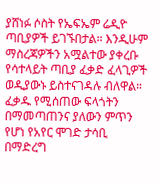ያሸነፉ ሶስት የኤፍኤም ሬዲዮ ጣቢያዎች ይገኙበታል። እንዲሁም ማስረጃዎችን አሟልተው ያቀረቡ የሳተላይት ጣቢያ ፈቃድ ፈላጊዎች ወዲያውኑ ይስተናገዳሉ ብለዋል። ፈቃዱ የሚሰጠው ፍላጎትን በማመጣጠንና ያለውን ምጥን የሆነ የአየር ሞገድ ታሳቢ በማድረግ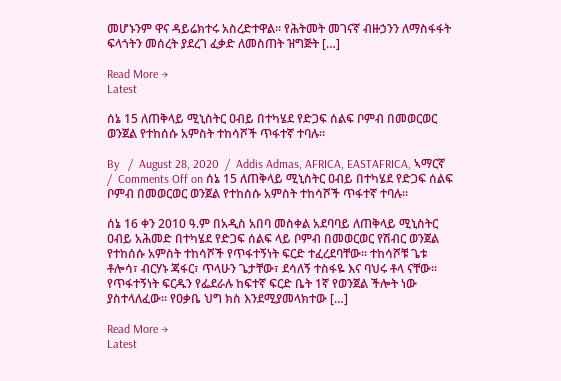መሆኑንም ዋና ዳይሬክተሩ አስረድተዋል። የሕትመት መገናኛ ብዙኃንን ለማስፋፋት ፍላጎትን መሰረት ያደረገ ፈቃድ ለመስጠት ዝግጅት […]

Read More →
Latest

ሰኔ 15 ለጠቅላይ ሚኒስትር ዐብይ በተካሄደ የድጋፍ ሰልፍ ቦምብ በመወርወር ወንጀል የተከሰሱ አምስት ተከሳሾች ጥፋተኛ ተባሉ።

By   /  August 28, 2020  /  Addis Admas, AFRICA, EASTAFRICA, ኣማርኛ  /  Comments Off on ሰኔ 15 ለጠቅላይ ሚኒስትር ዐብይ በተካሄደ የድጋፍ ሰልፍ ቦምብ በመወርወር ወንጀል የተከሰሱ አምስት ተከሳሾች ጥፋተኛ ተባሉ።

ሰኔ 16 ቀን 2010 ዓ.ም በአዲስ አበባ መስቀል አደባባይ ለጠቅላይ ሚኒስትር ዐብይ አሕመድ በተካሄደ የድጋፍ ሰልፍ ላይ ቦምብ በመወርወር የሽብር ወንጀል የተከሰሱ አምስት ተከሳሾች የጥፋተኝነት ፍርድ ተፈረደባቸው። ተከሳሾቹ ጌቱ ቶሎሳ፣ ብርሃኑ ጃፋር፣ ጥላሁን ጌታቸው፣ ደሳለኝ ተስፋዬ እና ባህሩ ቶላ ናቸው። የጥፋተኝነት ፍርዱን የፌደራሉ ከፍተኛ ፍርድ ቤት 1ኛ የወንጀል ችሎት ነው ያስተላለፈው። የዐቃቤ ህግ ክስ እንደሚያመላክተው […]

Read More →
Latest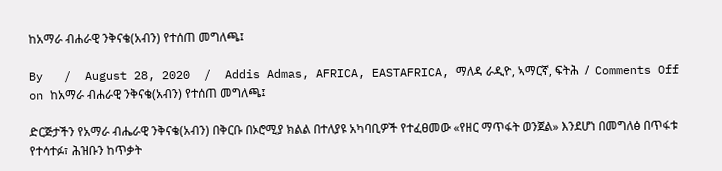ከአማራ ብሐራዊ ንቅናቄ(አብን) የተሰጠ መግለጫ፤

By   /  August 28, 2020  /  Addis Admas, AFRICA, EASTAFRICA, ማለዳ ራዲዮ, ኣማርኛ, ፍትሕ  /  Comments Off on ከአማራ ብሐራዊ ንቅናቄ(አብን) የተሰጠ መግለጫ፤

ድርጅታችን የአማራ ብሔራዊ ንቅናቄ(አብን) በቅርቡ በኦሮሚያ ክልል በተለያዩ አካባቢዎች የተፈፀመው «የዘር ማጥፋት ወንጀል» እንደሆነ በመግለፅ በጥፋቱ የተሳተፉ፣ ሕዝቡን ከጥቃት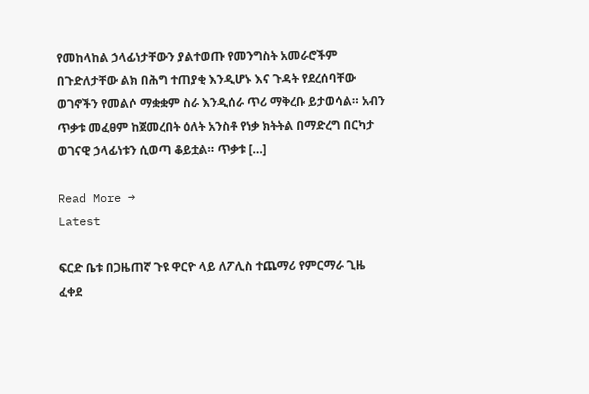የመከላከል ኃላፊነታቸውን ያልተወጡ የመንግስት አመራሮችም በጉድለታቸው ልክ በሕግ ተጠያቂ እንዲሆኑ እና ጉዳት የደረሰባቸው ወገኖችን የመልሶ ማቋቋም ስራ እንዲሰራ ጥሪ ማቅረቡ ይታወሳል። አብን ጥቃቱ መፈፀም ከጀመረበት ዕለት አንስቶ የነቃ ክትትል በማድረግ በርካታ ወገናዊ ኃላፊነቱን ሲወጣ ቆይቷል። ጥቃቱ […]

Read More →
Latest

ፍርድ ቤቱ በጋዜጠኛ ጉዩ ዋርዮ ላይ ለፖሊስ ተጨማሪ የምርማራ ጊዜ ፈቀደ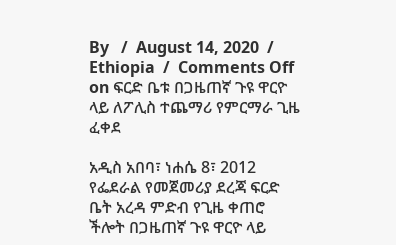By   /  August 14, 2020  /  Ethiopia  /  Comments Off on ፍርድ ቤቱ በጋዜጠኛ ጉዩ ዋርዮ ላይ ለፖሊስ ተጨማሪ የምርማራ ጊዜ ፈቀደ

አዲስ አበባ፣ ነሐሴ 8፣ 2012 የፌደራል የመጀመሪያ ደረጃ ፍርድ ቤት አረዳ ምድብ የጊዜ ቀጠሮ ችሎት በጋዜጠኛ ጉዩ ዋርዮ ላይ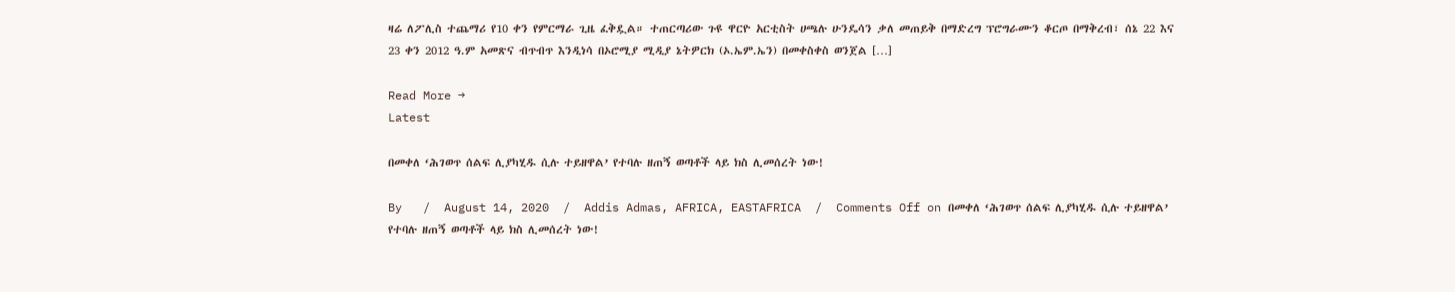ዛሬ ለፖሊስ ተጨማሪ የ10 ቀን የምርማራ ጊዜ ፈቅዷል። ተጠርጣሪው ጉዩ ዋርዮ አርቲስት ሀጫሉ ሁንዴሳን ቃለ መጠይቅ በማድረግ ፕሮግራሙን ቆርጦ በማቅረብ፣ ሰኔ 22 እና 23 ቀን 2012 ዓ.ም አመጽና ብጥብጥ እንዲነሳ በኦሮሚያ ሚዲያ ኔትዎርክ (ኦ.ኤም.ኤን) በመቀስቀስ ወንጀል […]

Read More →
Latest

በመቀለ ‘ሕገወጥ ሰልፍ ሊያካሂዱ ሲሉ ተይዘዋል’ የተባሉ ዘጠኝ ወጣቶች ላይ ክስ ሊመሰረት ነው!

By   /  August 14, 2020  /  Addis Admas, AFRICA, EASTAFRICA  /  Comments Off on በመቀለ ‘ሕገወጥ ሰልፍ ሊያካሂዱ ሲሉ ተይዘዋል’ የተባሉ ዘጠኝ ወጣቶች ላይ ክስ ሊመሰረት ነው!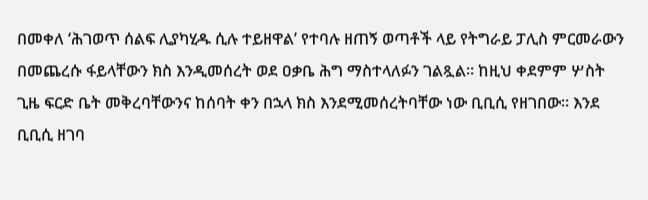በመቀለ ‘ሕገወጥ ሰልፍ ሊያካሂዱ ሲሉ ተይዘዋል’ የተባሉ ዘጠኝ ወጣቶች ላይ የትግራይ ፓሊስ ምርመራውን በመጨረሱ ፋይላቸውን ክስ እንዲመሰረት ወደ ዐቃቤ ሕግ ማስተላለፉን ገልጿል። ከዚህ ቀደምም ሦስት ጊዜ ፍርድ ቤት መቅረባቸውንና ከሰባት ቀን በኋላ ክስ እንደሚመሰረትባቸው ነው ቢቢሲ የዘገበው። እንደ ቢቢሲ ዘገባ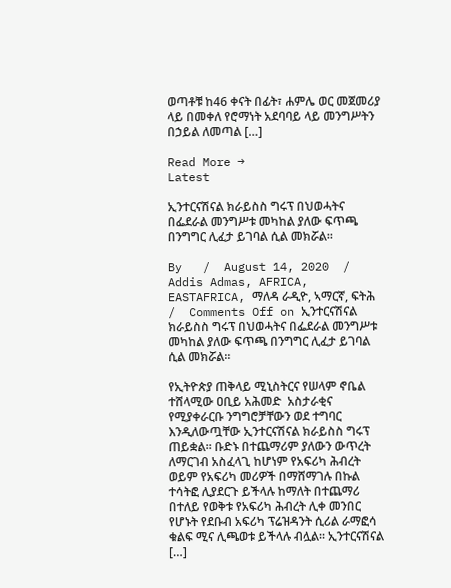ወጣቶቹ ከ46 ቀናት በፊት፣ ሐምሌ ወር መጀመሪያ ላይ በመቀለ የሮማነት አደባባይ ላይ መንግሥትን በኃይል ለመጣል […]

Read More →
Latest

ኢንተርናሽናል ክራይስስ ግሩፕ በህወሓትና በፌደራል መንግሥቱ መካከል ያለው ፍጥጫ በንግግር ሊፈታ ይገባል ሲል መክሯል።

By   /  August 14, 2020  /  Addis Admas, AFRICA, EASTAFRICA, ማለዳ ራዲዮ, ኣማርኛ, ፍትሕ  /  Comments Off on ኢንተርናሽናል ክራይስስ ግሩፕ በህወሓትና በፌደራል መንግሥቱ መካከል ያለው ፍጥጫ በንግግር ሊፈታ ይገባል ሲል መክሯል።

የኢትዮጵያ ጠቅላይ ሚኒስትርና የሠላም ኖቤል ተሸላሚው ዐቢይ አሕመድ  አስታራቂና የሚያቀራርቡ ንግግሮቻቸውን ወደ ተግባር እንዲለውጧቸው ኢንተርናሽናል ክራይስስ ግሩፕ ጠይቋል። ቡድኑ በተጨማሪም ያለውን ውጥረት ለማርገብ አስፈላጊ ከሆነም የአፍሪካ ሕብረት ወይም የአፍሪካ መሪዎች በማሸማገሉ በኩል ተሳትፎ ሊያደርጉ ይችላሉ ከማለት በተጨማሪ በተለይ የወቅቱ የአፍሪካ ሕብረት ሊቀ መንበር የሆኑት የደቡብ አፍሪካ ፕሬዝዳንት ሲሪል ራማፎሳ ቁልፍ ሚና ሊጫወቱ ይችላሉ ብሏል። ኢንተርናሽናል […]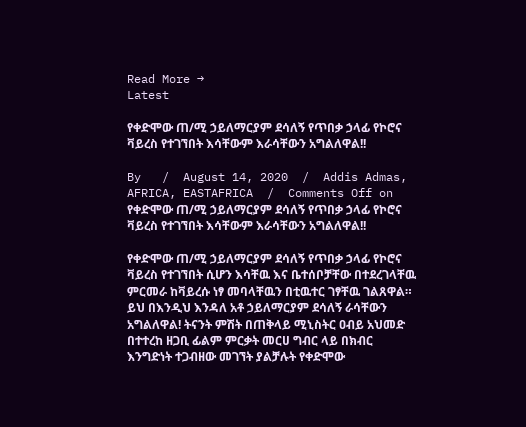Read More →
Latest

የቀድሞው ጠ/ሚ ኃይለማርያም ደሳለኝ የጥበቃ ኃላፊ የኮሮና ቫይረስ የተገኘበት እሳቸውም እራሳቸውን አግልለዋል!!

By   /  August 14, 2020  /  Addis Admas, AFRICA, EASTAFRICA  /  Comments Off on የቀድሞው ጠ/ሚ ኃይለማርያም ደሳለኝ የጥበቃ ኃላፊ የኮሮና ቫይረስ የተገኘበት እሳቸውም እራሳቸውን አግልለዋል!!

የቀድሞው ጠ/ሚ ኃይለማርያም ደሳለኝ የጥበቃ ኃላፊ የኮሮና ቫይረስ የተገኘበት ሲሆን እሳቸዉ እና ቤተሰቦቻቸው በተደረገላቸዉ ምርመራ ከቫይረሱ ነፃ መባላቸዉን በቲዉተር ገፃቸዉ ገልጸዋል። ይህ በእንዲህ እንዳለ አቶ ኃይለማርያም ደሳለኝ ራሳቸውን አግልለዋል! ትናንት ምሽት በጠቅላይ ሚኒስትር ዐብይ አህመድ በተተረከ ዘጋቢ ፊልም ምርቃት መርሀ ግብር ላይ በክብር እንግድነት ተጋብዘው መገኘት ያልቻሉት የቀድሞው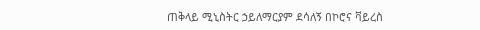ጠቅላይ ሚኒስትር ኃይለማርያም ደሳለኝ በኮሮና ቫይረስ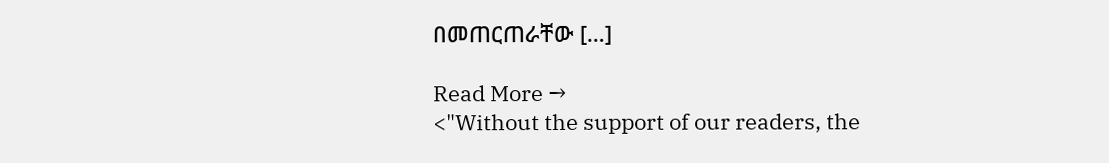በመጠርጠራቸው […]

Read More →
<"Without the support of our readers, the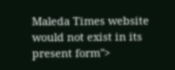Maleda Times website would not exist in its present form">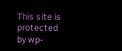This site is protected by wp-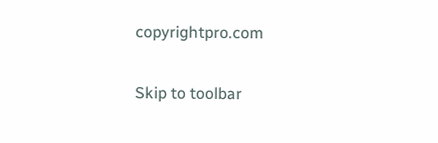copyrightpro.com

Skip to toolbar